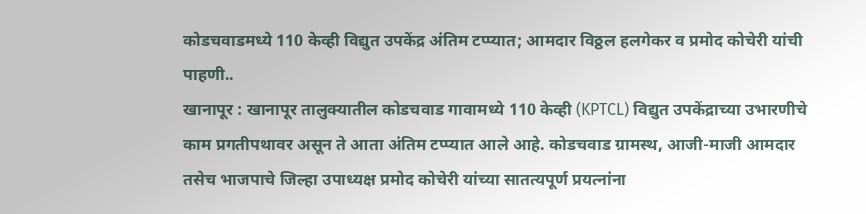कोडचवाडमध्ये 110 केव्ही विद्युत उपकेंद्र अंतिम टप्प्यात; आमदार विठ्ठल हलगेकर व प्रमोद कोचेरी यांची पाहणी..
खानापूर : खानापूर तालुक्यातील कोडचवाड गावामध्ये 110 केव्ही (KPTCL) विद्युत उपकेंद्राच्या उभारणीचे काम प्रगतीपथावर असून ते आता अंतिम टप्प्यात आले आहे. कोडचवाड ग्रामस्थ, आजी-माजी आमदार तसेच भाजपाचे जिल्हा उपाध्यक्ष प्रमोद कोचेरी यांच्या सातत्यपूर्ण प्रयत्नांना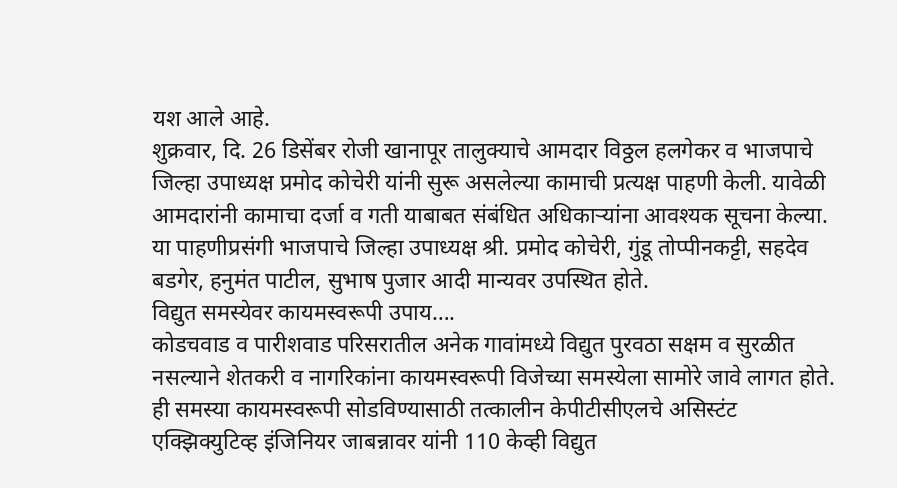यश आले आहे.
शुक्रवार, दि. 26 डिसेंबर रोजी खानापूर तालुक्याचे आमदार विठ्ठल हलगेकर व भाजपाचे जिल्हा उपाध्यक्ष प्रमोद कोचेरी यांनी सुरू असलेल्या कामाची प्रत्यक्ष पाहणी केली. यावेळी आमदारांनी कामाचा दर्जा व गती याबाबत संबंधित अधिकाऱ्यांना आवश्यक सूचना केल्या. या पाहणीप्रसंगी भाजपाचे जिल्हा उपाध्यक्ष श्री. प्रमोद कोचेरी, गुंडू तोप्पीनकट्टी, सहदेव बडगेर, हनुमंत पाटील, सुभाष पुजार आदी मान्यवर उपस्थित होते.
विद्युत समस्येवर कायमस्वरूपी उपाय….
कोडचवाड व पारीशवाड परिसरातील अनेक गावांमध्ये विद्युत पुरवठा सक्षम व सुरळीत नसल्याने शेतकरी व नागरिकांना कायमस्वरूपी विजेच्या समस्येला सामोरे जावे लागत होते. ही समस्या कायमस्वरूपी सोडविण्यासाठी तत्कालीन केपीटीसीएलचे असिस्टंट एक्झिक्युटिव्ह इंजिनियर जाबन्नावर यांनी 110 केव्ही विद्युत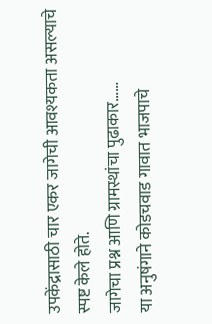उपकेंद्रासाठी चार एकर जागेची आवश्यकता असल्याचे स्पष्ट केले होते.
जागेचा प्रश्न आणि ग्रामस्थांचा पुढाकार……
या अनुषंगाने कोडचवाड गावात भाजपाचे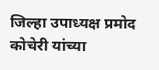जिल्हा उपाध्यक्ष प्रमोद कोचेरी यांच्या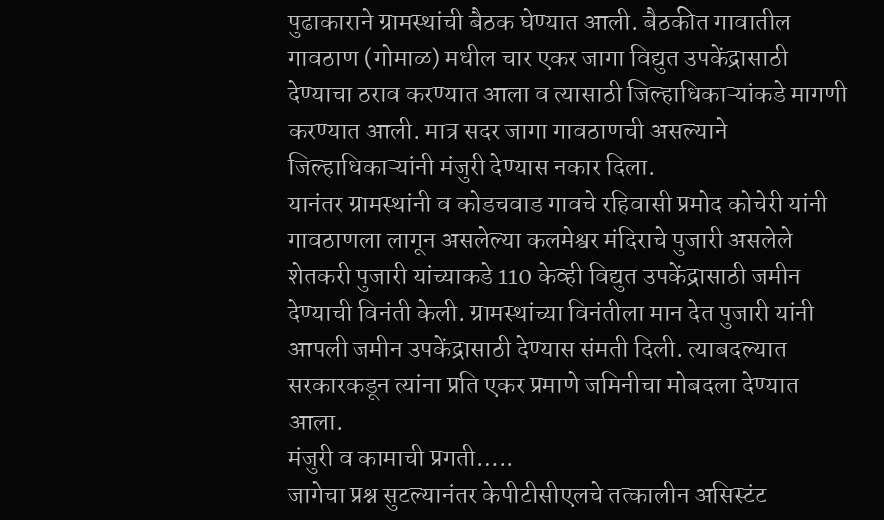पुढाकाराने ग्रामस्थांची बैठक घेण्यात आली. बैठकीत गावातील गावठाण (गोमाळ) मधील चार एकर जागा विद्युत उपकेंद्रासाठी देण्याचा ठराव करण्यात आला व त्यासाठी जिल्हाधिकाऱ्यांकडे मागणी करण्यात आली. मात्र सदर जागा गावठाणची असल्याने जिल्हाधिकाऱ्यांनी मंजुरी देण्यास नकार दिला.
यानंतर ग्रामस्थांनी व कोडचवाड गावचे रहिवासी प्रमोद कोचेरी यांनी गावठाणला लागून असलेल्या कलमेश्वर मंदिराचे पुजारी असलेले शेतकरी पुजारी यांच्याकडे 110 केव्ही विद्युत उपकेंद्रासाठी जमीन देण्याची विनंती केली. ग्रामस्थांच्या विनंतीला मान देत पुजारी यांनी आपली जमीन उपकेंद्रासाठी देण्यास संमती दिली. त्याबदल्यात सरकारकडून त्यांना प्रति एकर प्रमाणे जमिनीचा मोबदला देण्यात आला.
मंजुरी व कामाची प्रगती…..
जागेचा प्रश्न सुटल्यानंतर केपीटीसीएलचे तत्कालीन असिस्टंट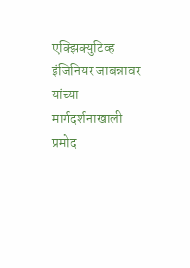एक्झिक्युटिव्ह इंजिनियर जाबन्नावर यांच्या मार्गदर्शनाखाली प्रमोद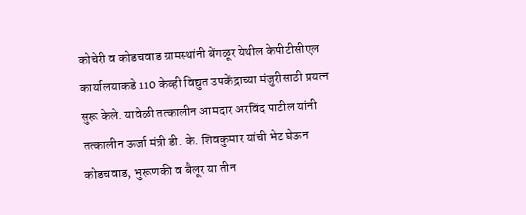कोचेरी व कोडचवाड ग्रामस्थांनी बेंगळूर येथील केपीटीसीएल कार्यालयाकडे 110 केव्ही विद्युत उपकेंद्राच्या मंजुरीसाठी प्रयत्न सुरू केले. यावेळी तत्कालीन आमदार अरविंद पाटील यांनी तत्कालीन ऊर्जा मंत्री डी. के. शिवकुमार यांची भेट घेऊन कोडचवाड, भुरूणकी व बैलूर या तीन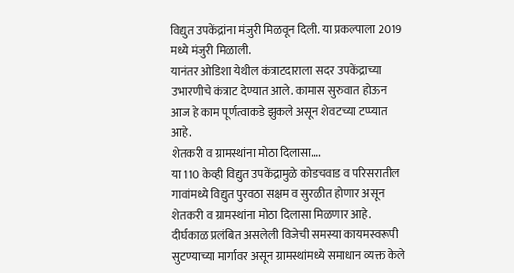विद्युत उपकेंद्रांना मंजुरी मिळवून दिली. या प्रकल्पाला 2019 मध्ये मंजुरी मिळाली.
यानंतर ओडिशा येथील कंत्राटदाराला सदर उपकेंद्राच्या उभारणीचे कंत्राट देण्यात आले. कामास सुरुवात होऊन आज हे काम पूर्णत्वाकडे झुकले असून शेवटच्या टप्प्यात आहे.
शेतकरी व ग्रामस्थांना मोठा दिलासा….
या 110 केव्ही विद्युत उपकेंद्रामुळे कोडचवाड व परिसरातील गावांमध्ये विद्युत पुरवठा सक्षम व सुरळीत होणार असून शेतकरी व ग्रामस्थांना मोठा दिलासा मिळणार आहे. दीर्घकाळ प्रलंबित असलेली विजेची समस्या कायमस्वरूपी सुटण्याच्या मार्गावर असून ग्रामस्थांमध्ये समाधान व्यक्त केले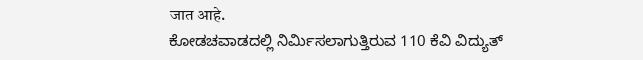जात आहे.
ಕೋಡಚವಾಡದಲ್ಲಿ ನಿರ್ಮಿಸಲಾಗುತ್ತಿರುವ 110 ಕೆವಿ ವಿದ್ಯುತ್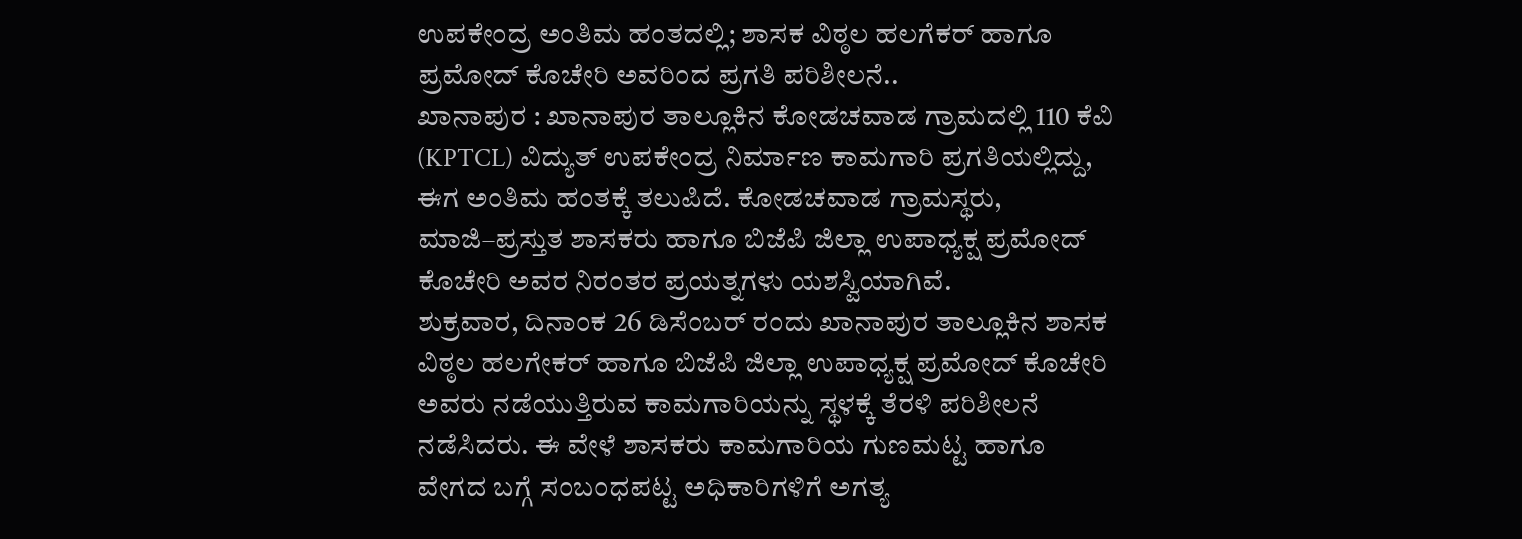ಉಪಕೇಂದ್ರ ಅಂತಿಮ ಹಂತದಲ್ಲಿ; ಶಾಸಕ ವಿಠ್ಠಲ ಹಲಗೆಕರ್ ಹಾಗೂ ಪ್ರಮೋದ್ ಕೊಚೇರಿ ಅವರಿಂದ ಪ್ರಗತಿ ಪರಿಶೀಲನೆ..
ಖಾನಾಪುರ : ಖಾನಾಪುರ ತಾಲ್ಲೂಕಿನ ಕೋಡಚವಾಡ ಗ್ರಾಮದಲ್ಲಿ 110 ಕೆವಿ (KPTCL) ವಿದ್ಯುತ್ ಉಪಕೇಂದ್ರ ನಿರ್ಮಾಣ ಕಾಮಗಾರಿ ಪ್ರಗತಿಯಲ್ಲಿದ್ದು, ಈಗ ಅಂತಿಮ ಹಂತಕ್ಕೆ ತಲುಪಿದೆ. ಕೋಡಚವಾಡ ಗ್ರಾಮಸ್ಥರು, ಮಾಜಿ–ಪ್ರಸ್ತುತ ಶಾಸಕರು ಹಾಗೂ ಬಿಜೆಪಿ ಜಿಲ್ಲಾ ಉಪಾಧ್ಯಕ್ಷ ಪ್ರಮೋದ್ ಕೊಚೇರಿ ಅವರ ನಿರಂತರ ಪ್ರಯತ್ನಗಳು ಯಶಸ್ವಿಯಾಗಿವೆ.
ಶುಕ್ರವಾರ, ದಿನಾಂಕ 26 ಡಿಸೆಂಬರ್ ರಂದು ಖಾನಾಪುರ ತಾಲ್ಲೂಕಿನ ಶಾಸಕ ವಿಠ್ಠಲ ಹಲಗೇಕರ್ ಹಾಗೂ ಬಿಜೆಪಿ ಜಿಲ್ಲಾ ಉಪಾಧ್ಯಕ್ಷ ಪ್ರಮೋದ್ ಕೊಚೇರಿ ಅವರು ನಡೆಯುತ್ತಿರುವ ಕಾಮಗಾರಿಯನ್ನು ಸ್ಥಳಕ್ಕೆ ತೆರಳಿ ಪರಿಶೀಲನೆ ನಡೆಸಿದರು. ಈ ವೇಳೆ ಶಾಸಕರು ಕಾಮಗಾರಿಯ ಗುಣಮಟ್ಟ ಹಾಗೂ ವೇಗದ ಬಗ್ಗೆ ಸಂಬಂಧಪಟ್ಟ ಅಧಿಕಾರಿಗಳಿಗೆ ಅಗತ್ಯ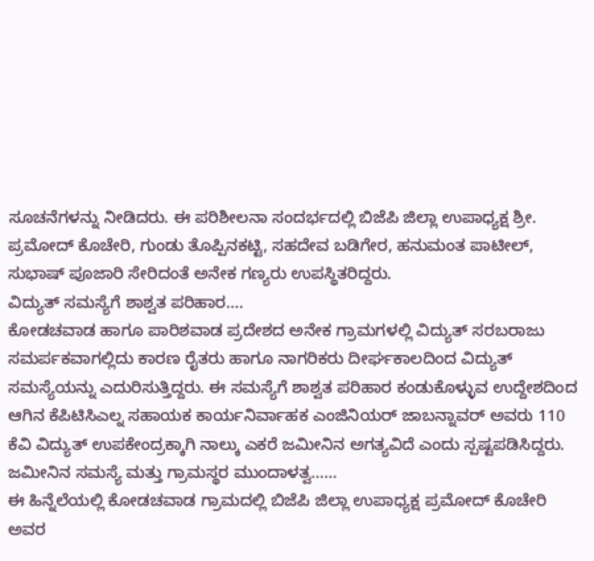ಸೂಚನೆಗಳನ್ನು ನೀಡಿದರು. ಈ ಪರಿಶೀಲನಾ ಸಂದರ್ಭದಲ್ಲಿ ಬಿಜೆಪಿ ಜಿಲ್ಲಾ ಉಪಾಧ್ಯಕ್ಷ ಶ್ರೀ. ಪ್ರಮೋದ್ ಕೊಚೇರಿ, ಗುಂಡು ತೊಪ್ಪಿನಕಟ್ಟಿ, ಸಹದೇವ ಬಡಿಗೇರ, ಹನುಮಂತ ಪಾಟೀಲ್, ಸುಭಾಷ್ ಪೂಜಾರಿ ಸೇರಿದಂತೆ ಅನೇಕ ಗಣ್ಯರು ಉಪಸ್ಥಿತರಿದ್ದರು.
ವಿದ್ಯುತ್ ಸಮಸ್ಯೆಗೆ ಶಾಶ್ವತ ಪರಿಹಾರ….
ಕೋಡಚವಾಡ ಹಾಗೂ ಪಾರಿಶವಾಡ ಪ್ರದೇಶದ ಅನೇಕ ಗ್ರಾಮಗಳಲ್ಲಿ ವಿದ್ಯುತ್ ಸರಬರಾಜು ಸಮರ್ಪಕವಾಗಲ್ಲಿದು ಕಾರಣ ರೈತರು ಹಾಗೂ ನಾಗರಿಕರು ದೀರ್ಘಕಾಲದಿಂದ ವಿದ್ಯುತ್ ಸಮಸ್ಯೆಯನ್ನು ಎದುರಿಸುತ್ತಿದ್ದರು. ಈ ಸಮಸ್ಯೆಗೆ ಶಾಶ್ವತ ಪರಿಹಾರ ಕಂಡುಕೊಳ್ಳುವ ಉದ್ದೇಶದಿಂದ ಆಗಿನ ಕೆಪಿಟಿಸಿಎಲ್ನ ಸಹಾಯಕ ಕಾರ್ಯನಿರ್ವಾಹಕ ಎಂಜಿನಿಯರ್ ಜಾಬನ್ನಾವರ್ ಅವರು 110 ಕೆವಿ ವಿದ್ಯುತ್ ಉಪಕೇಂದ್ರಕ್ಕಾಗಿ ನಾಲ್ಕು ಎಕರೆ ಜಮೀನಿನ ಅಗತ್ಯವಿದೆ ಎಂದು ಸ್ಪಷ್ಟಪಡಿಸಿದ್ದರು.
ಜಮೀನಿನ ಸಮಸ್ಯೆ ಮತ್ತು ಗ್ರಾಮಸ್ಥರ ಮುಂದಾಳತ್ವ……
ಈ ಹಿನ್ನೆಲೆಯಲ್ಲಿ ಕೋಡಚವಾಡ ಗ್ರಾಮದಲ್ಲಿ ಬಿಜೆಪಿ ಜಿಲ್ಲಾ ಉಪಾಧ್ಯಕ್ಷ ಪ್ರಮೋದ್ ಕೊಚೇರಿ ಅವರ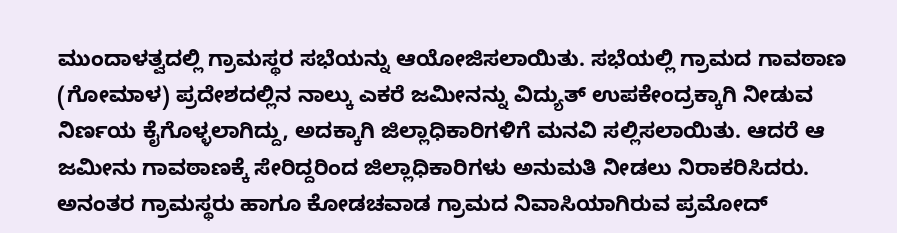ಮುಂದಾಳತ್ವದಲ್ಲಿ ಗ್ರಾಮಸ್ಥರ ಸಭೆಯನ್ನು ಆಯೋಜಿಸಲಾಯಿತು. ಸಭೆಯಲ್ಲಿ ಗ್ರಾಮದ ಗಾವಠಾಣ (ಗೋಮಾಳ) ಪ್ರದೇಶದಲ್ಲಿನ ನಾಲ್ಕು ಎಕರೆ ಜಮೀನನ್ನು ವಿದ್ಯುತ್ ಉಪಕೇಂದ್ರಕ್ಕಾಗಿ ನೀಡುವ ನಿರ್ಣಯ ಕೈಗೊಳ್ಳಲಾಗಿದ್ದು, ಅದಕ್ಕಾಗಿ ಜಿಲ್ಲಾಧಿಕಾರಿಗಳಿಗೆ ಮನವಿ ಸಲ್ಲಿಸಲಾಯಿತು. ಆದರೆ ಆ ಜಮೀನು ಗಾವಠಾಣಕ್ಕೆ ಸೇರಿದ್ದರಿಂದ ಜಿಲ್ಲಾಧಿಕಾರಿಗಳು ಅನುಮತಿ ನೀಡಲು ನಿರಾಕರಿಸಿದರು.
ಅನಂತರ ಗ್ರಾಮಸ್ಥರು ಹಾಗೂ ಕೋಡಚವಾಡ ಗ್ರಾಮದ ನಿವಾಸಿಯಾಗಿರುವ ಪ್ರಮೋದ್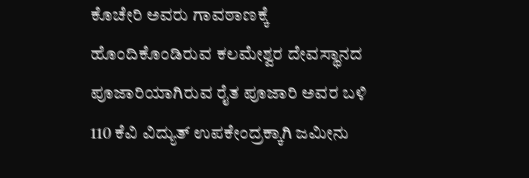ಕೊಚೇರಿ ಅವರು ಗಾವಠಾಣಕ್ಕೆ ಹೊಂದಿಕೊಂಡಿರುವ ಕಲಮೇಶ್ವರ ದೇವಸ್ಥಾನದ ಪೂಜಾರಿಯಾಗಿರುವ ರೈತ ಪೂಜಾರಿ ಅವರ ಬಳಿ 110 ಕೆವಿ ವಿದ್ಯುತ್ ಉಪಕೇಂದ್ರಕ್ಕಾಗಿ ಜಮೀನು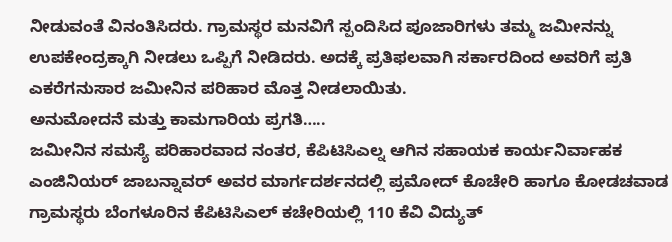ನೀಡುವಂತೆ ವಿನಂತಿಸಿದರು. ಗ್ರಾಮಸ್ಥರ ಮನವಿಗೆ ಸ್ಪಂದಿಸಿದ ಪೂಜಾರಿಗಳು ತಮ್ಮ ಜಮೀನನ್ನು ಉಪಕೇಂದ್ರಕ್ಕಾಗಿ ನೀಡಲು ಒಪ್ಪಿಗೆ ನೀಡಿದರು. ಅದಕ್ಕೆ ಪ್ರತಿಫಲವಾಗಿ ಸರ್ಕಾರದಿಂದ ಅವರಿಗೆ ಪ್ರತಿ ಎಕರೆಗನುಸಾರ ಜಮೀನಿನ ಪರಿಹಾರ ಮೊತ್ತ ನೀಡಲಾಯಿತು.
ಅನುಮೋದನೆ ಮತ್ತು ಕಾಮಗಾರಿಯ ಪ್ರಗತಿ…..
ಜಮೀನಿನ ಸಮಸ್ಯೆ ಪರಿಹಾರವಾದ ನಂತರ, ಕೆಪಿಟಿಸಿಎಲ್ನ ಆಗಿನ ಸಹಾಯಕ ಕಾರ್ಯನಿರ್ವಾಹಕ ಎಂಜಿನಿಯರ್ ಜಾಬನ್ನಾವರ್ ಅವರ ಮಾರ್ಗದರ್ಶನದಲ್ಲಿ ಪ್ರಮೋದ್ ಕೊಚೇರಿ ಹಾಗೂ ಕೋಡಚವಾಡ ಗ್ರಾಮಸ್ಥರು ಬೆಂಗಳೂರಿನ ಕೆಪಿಟಿಸಿಎಲ್ ಕಚೇರಿಯಲ್ಲಿ 110 ಕೆವಿ ವಿದ್ಯುತ್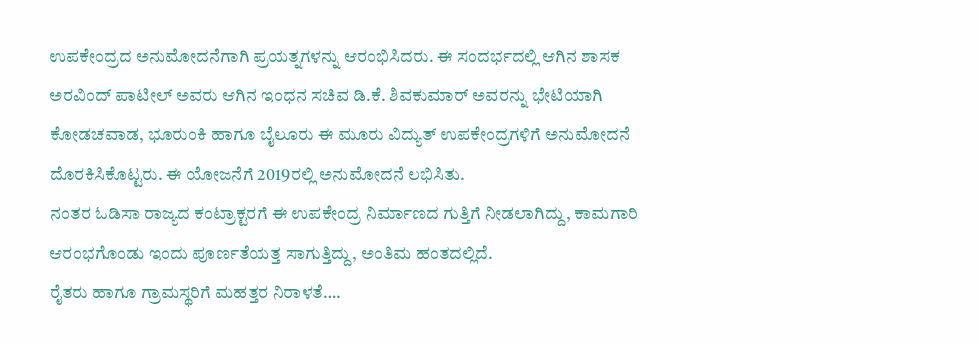ಉಪಕೇಂದ್ರದ ಅನುಮೋದನೆಗಾಗಿ ಪ್ರಯತ್ನಗಳನ್ನು ಆರಂಭಿಸಿದರು. ಈ ಸಂದರ್ಭದಲ್ಲಿ ಆಗಿನ ಶಾಸಕ ಅರವಿಂದ್ ಪಾಟೀಲ್ ಅವರು ಆಗಿನ ಇಂಧನ ಸಚಿವ ಡಿ.ಕೆ. ಶಿವಕುಮಾರ್ ಅವರನ್ನು ಭೇಟಿಯಾಗಿ ಕೋಡಚವಾಡ, ಭೂರುಂಕಿ ಹಾಗೂ ಬೈಲೂರು ಈ ಮೂರು ವಿದ್ಯುತ್ ಉಪಕೇಂದ್ರಗಳಿಗೆ ಅನುಮೋದನೆ ದೊರಕಿಸಿಕೊಟ್ಟರು. ಈ ಯೋಜನೆಗೆ 2019ರಲ್ಲಿ ಅನುಮೋದನೆ ಲಭಿಸಿತು.
ನಂತರ ಓಡಿಸಾ ರಾಜ್ಯದ ಕಂಟ್ರಾಕ್ಟರಗೆ ಈ ಉಪಕೇಂದ್ರ ನಿರ್ಮಾಣದ ಗುತ್ತಿಗೆ ನೀಡಲಾಗಿದ್ದು, ಕಾಮಗಾರಿ ಆರಂಭಗೊಂಡು ಇಂದು ಪೂರ್ಣತೆಯತ್ತ ಸಾಗುತ್ತಿದ್ದು, ಅಂತಿಮ ಹಂತದಲ್ಲಿದೆ.
ರೈತರು ಹಾಗೂ ಗ್ರಾಮಸ್ಥರಿಗೆ ಮಹತ್ತರ ನಿರಾಳತೆ….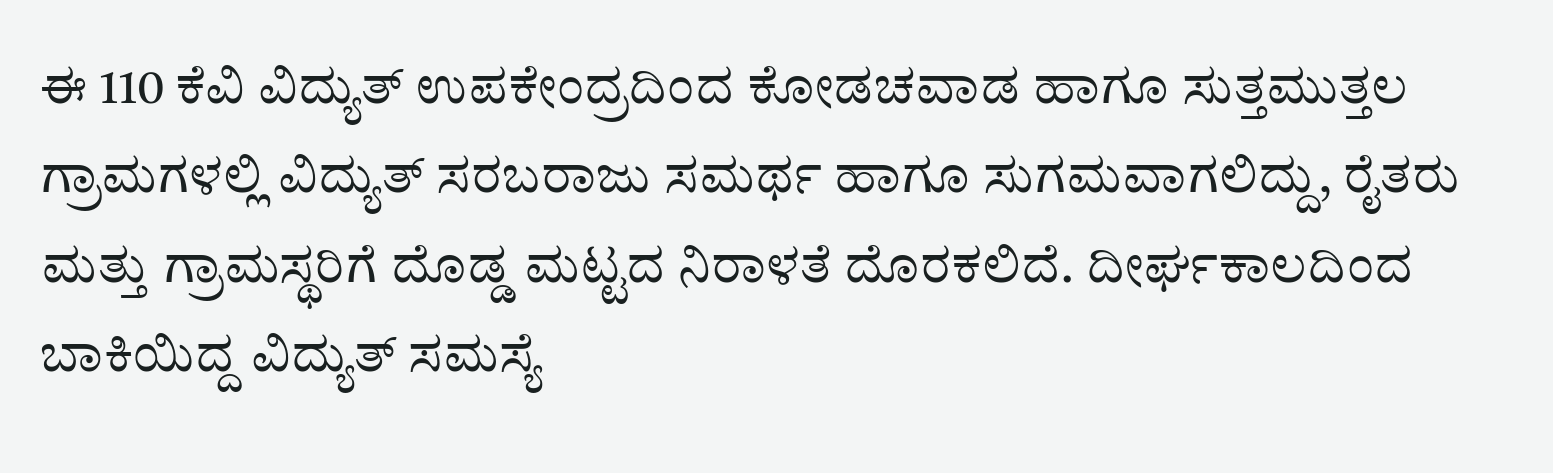ಈ 110 ಕೆವಿ ವಿದ್ಯುತ್ ಉಪಕೇಂದ್ರದಿಂದ ಕೋಡಚವಾಡ ಹಾಗೂ ಸುತ್ತಮುತ್ತಲ ಗ್ರಾಮಗಳಲ್ಲಿ ವಿದ್ಯುತ್ ಸರಬರಾಜು ಸಮರ್ಥ ಹಾಗೂ ಸುಗಮವಾಗಲಿದ್ದು, ರೈತರು ಮತ್ತು ಗ್ರಾಮಸ್ಥರಿಗೆ ದೊಡ್ಡ ಮಟ್ಟದ ನಿರಾಳತೆ ದೊರಕಲಿದೆ. ದೀರ್ಘಕಾಲದಿಂದ ಬಾಕಿಯಿದ್ದ ವಿದ್ಯುತ್ ಸಮಸ್ಯೆ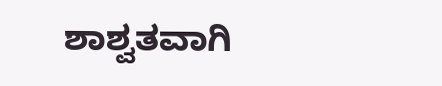ಶಾಶ್ವತವಾಗಿ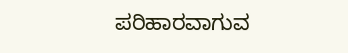ಪರಿಹಾರವಾಗುವ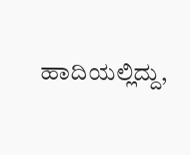ಹಾದಿಯಲ್ಲಿದ್ದು,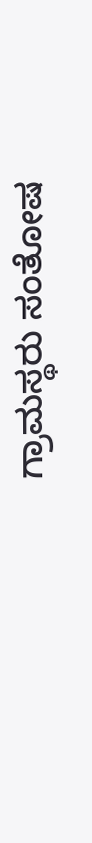ಗ್ರಾಮಸ್ಥರು ಸಂತೋಷ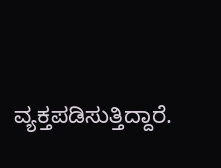ವ್ಯಕ್ತಪಡಿಸುತ್ತಿದ್ದಾರೆ.